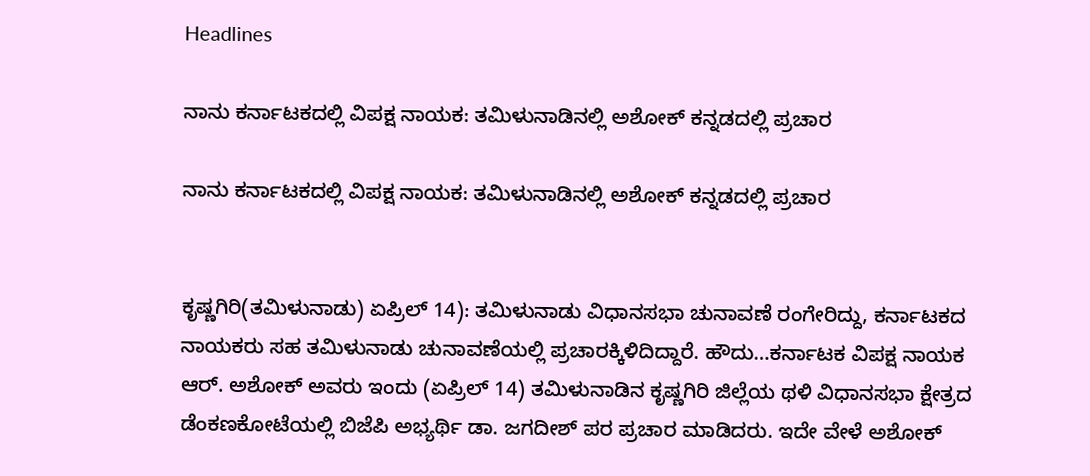Headlines

ನಾನು ಕರ್ನಾಟಕದಲ್ಲಿ ವಿಪಕ್ಷ ನಾಯಕ: ತಮಿಳುನಾಡಿನಲ್ಲಿ ಅಶೋಕ್ ಕನ್ನಡದಲ್ಲಿ ಪ್ರಚಾರ

ನಾನು ಕರ್ನಾಟಕದಲ್ಲಿ ವಿಪಕ್ಷ ನಾಯಕ: ತಮಿಳುನಾಡಿನಲ್ಲಿ ಅಶೋಕ್ ಕನ್ನಡದಲ್ಲಿ ಪ್ರಚಾರ


ಕೃಷ್ಣಗಿರಿ(ತಮಿಳುನಾಡು) ಏಪ್ರಿಲ್ 14): ತಮಿಳುನಾಡು ವಿಧಾನಸಭಾ ಚುನಾವಣೆ ರಂಗೇರಿದ್ದು, ಕರ್ನಾಟಕದ ನಾಯಕರು ಸಹ ತಮಿಳುನಾಡು ಚುನಾವಣೆಯಲ್ಲಿ ಪ್ರಚಾರಕ್ಕಿಳಿದಿದ್ದಾರೆ. ಹೌದು…ಕರ್ನಾಟಕ ವಿಪಕ್ಷ ನಾಯಕ ಆರ್. ಅಶೋಕ್ ಅವರು ಇಂದು (ಏಪ್ರಿಲ್ 14) ತಮಿಳುನಾಡಿನ ಕೃಷ್ಣಗಿರಿ ಜಿಲ್ಲೆಯ ಥಳಿ ವಿಧಾನಸಭಾ ಕ್ಷೇತ್ರದ ಡೆಂಕಣಕೋಟೆಯಲ್ಲಿ ಬಿಜೆಪಿ ಅಭ್ಯರ್ಥಿ ಡಾ. ಜಗದೀಶ್ ಪರ ಪ್ರಚಾರ ಮಾಡಿದರು. ಇದೇ ವೇಳೆ ಅಶೋಕ್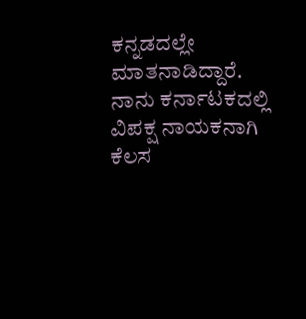ಕನ್ನಡದಲ್ಲೇ ಮಾತನಾಡಿದ್ದಾರೆ. ನಾನು ಕರ್ನಾಟಕದಲ್ಲಿ ವಿಪಕ್ಷ ನಾಯಕನಾಗಿ ಕೆಲಸ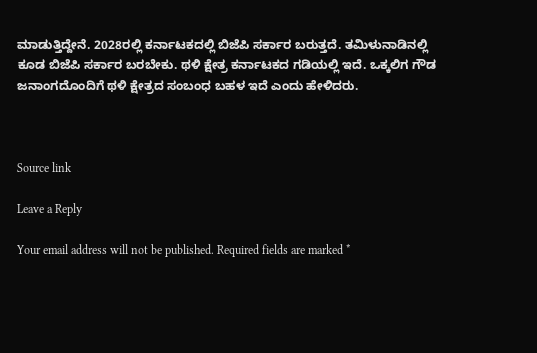ಮಾಡುತ್ತಿದ್ದೇನೆ. 2028ರಲ್ಲಿ ಕರ್ನಾಟಕದಲ್ಲಿ ಬಿಜೆಪಿ ಸರ್ಕಾರ ಬರುತ್ತದೆ. ತಮಿಳುನಾಡಿನಲ್ಲಿ ಕೂಡ ಬಿಜೆಪಿ ಸರ್ಕಾರ ಬರಬೇಕು. ಥಳಿ ಕ್ಷೇತ್ರ ಕರ್ನಾಟಕದ ಗಡಿಯಲ್ಲಿ ಇದೆ. ಒಕ್ಕಲಿಗ ಗೌಡ ಜನಾಂಗದೊಂದಿಗೆ ಥಳಿ ಕ್ಷೇತ್ರದ ಸಂಬಂಧ ಬಹಳ ಇದೆ ಎಂದು ಹೇಳಿದರು.



Source link

Leave a Reply

Your email address will not be published. Required fields are marked *